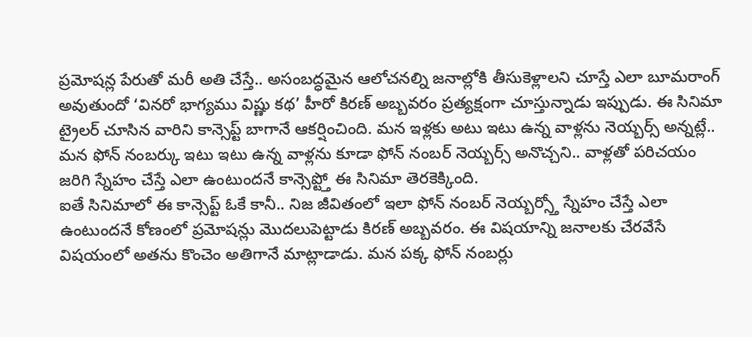ప్రమోషన్ల పేరుతో మరీ అతి చేస్తే.. అసంబద్ధమైన ఆలోచనల్ని జనాల్లోకి తీసుకెళ్లాలని చూస్తే ఎలా బూమరాంగ్ అవుతుందో ‘వినరో భాగ్యము విష్ణు కథ’ హీరో కిరణ్ అబ్బవరం ప్రత్యక్షంగా చూస్తున్నాడు ఇప్పుడు. ఈ సినిమా ట్రైలర్ చూసిన వారిని కాన్సెప్ట్ బాగానే ఆకర్షించింది. మన ఇళ్లకు అటు ఇటు ఉన్న వాళ్లను నెయ్బర్స్ అన్నట్లే.. మన ఫోన్ నంబర్కు ఇటు ఇటు ఉన్న వాళ్లను కూడా ఫోన్ నంబర్ నెయ్బర్స్ అనొచ్చని.. వాళ్లతో పరిచయం జరిగి స్నేహం చేస్తే ఎలా ఉంటుందనే కాన్సెప్ట్తో ఈ సినిమా తెరకెక్కింది.
ఐతే సినిమాలో ఈ కాన్సెప్ట్ ఓకే కానీ.. నిజ జీవితంలో ఇలా ఫోన్ నంబర్ నెయ్బర్స్తో స్నేహం చేస్తే ఎలా ఉంటుందనే కోణంలో ప్రమోషన్లు మొదలుపెట్టాడు కిరణ్ అబ్బవరం. ఈ విషయాన్ని జనాలకు చేరవేసే విషయంలో అతను కొంచెం అతిగానే మాట్లాడాడు. మన పక్క ఫోన్ నంబర్లు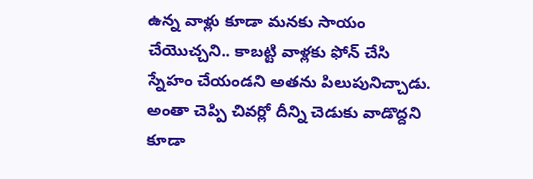ఉన్న వాళ్లు కూడా మనకు సాయం చేయొచ్చని.. కాబట్టి వాళ్లకు ఫోన్ చేసి స్నేహం చేయండని అతను పిలుపునిచ్చాడు. అంతా చెప్పి చివర్లో దీన్ని చెడుకు వాడొద్దని కూడా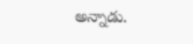అన్నాడు.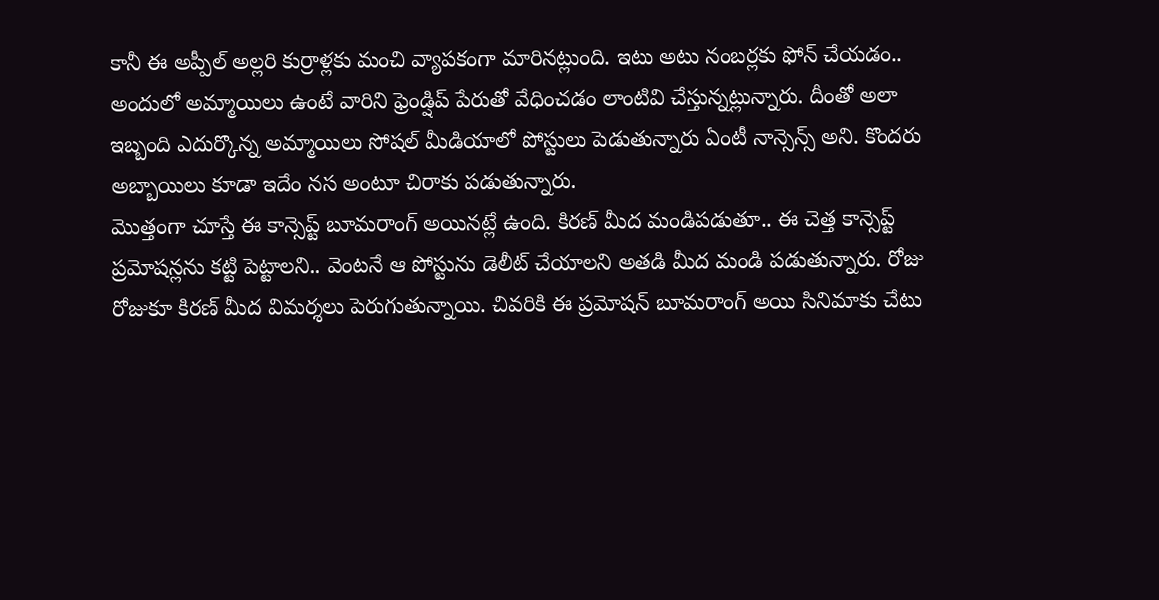కానీ ఈ అప్పీల్ అల్లరి కుర్రాళ్లకు మంచి వ్యాపకంగా మారినట్లుంది. ఇటు అటు నంబర్లకు ఫోన్ చేయడం.. అందులో అమ్మాయిలు ఉంటే వారిని ఫ్రెండ్షిప్ పేరుతో వేధించడం లాంటివి చేస్తున్నట్లున్నారు. దీంతో అలా ఇబ్బంది ఎదుర్కొన్న అమ్మాయిలు సోషల్ మీడియాలో పోస్టులు పెడుతున్నారు ఏంటీ నాన్సెన్స్ అని. కొందరు అబ్బాయిలు కూడా ఇదేం నస అంటూ చిరాకు పడుతున్నారు.
మొత్తంగా చూస్తే ఈ కాన్సెప్ట్ బూమరాంగ్ అయినట్లే ఉంది. కిరణ్ మీద మండిపడుతూ.. ఈ చెత్త కాన్సెప్ట్ ప్రమోషన్లను కట్టి పెట్టాలని.. వెంటనే ఆ పోస్టును డెలీట్ చేయాలని అతడి మీద మండి పడుతున్నారు. రోజు రోజుకూ కిరణ్ మీద విమర్శలు పెరుగుతున్నాయి. చివరికి ఈ ప్రమోషన్ బూమరాంగ్ అయి సినిమాకు చేటు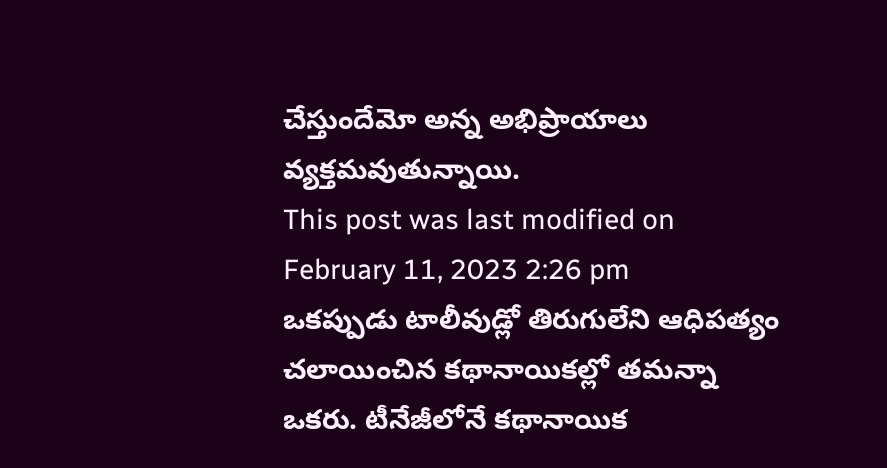చేస్తుందేమో అన్న అభిప్రాయాలు వ్యక్తమవుతున్నాయి.
This post was last modified on February 11, 2023 2:26 pm
ఒకప్పుడు టాలీవుడ్లో తిరుగులేని ఆధిపత్యం చలాయించిన కథానాయికల్లో తమన్నా ఒకరు. టీనేజీలోనే కథానాయిక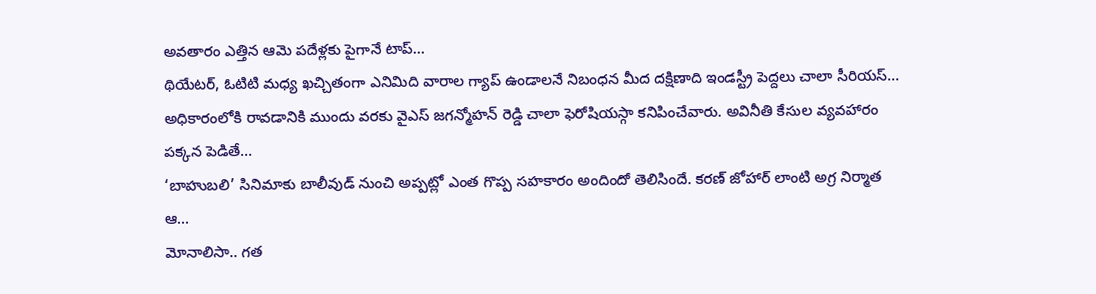అవతారం ఎత్తిన ఆమె పదేళ్లకు పైగానే టాప్…
థియేటర్, ఓటిటి మధ్య ఖచ్చితంగా ఎనిమిది వారాల గ్యాప్ ఉండాలనే నిబంధన మీద దక్షిణాది ఇండస్ట్రీ పెద్దలు చాలా సీరియస్…
అధికారంలోకి రావడానికి ముందు వరకు వైఎస్ జగన్మోహన్ రెడ్డి చాలా ఫెరోషియస్గా కనిపించేవారు. అవినీతి కేసుల వ్యవహారం పక్కన పెడితే…
‘బాహుబలి’ సినిమాకు బాలీవుడ్ నుంచి అప్పట్లో ఎంత గొప్ప సహకారం అందిందో తెలిసిందే. కరణ్ జోహార్ లాంటి అగ్ర నిర్మాత ఆ…
మోనాలిసా.. గత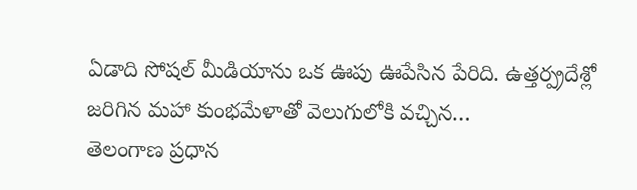ఏడాది సోషల్ మీడియాను ఒక ఊపు ఊపేసిన పేరిది. ఉత్తర్ప్రదేశ్లో జరిగిన మహా కుంభమేళాతో వెలుగులోకి వచ్చిన…
తెలంగాణ ప్రధాన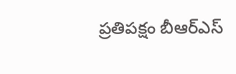ప్రతిపక్షం బీఆర్ఎస్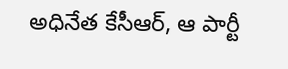అధినేత కేసీఆర్, ఆ పార్టీ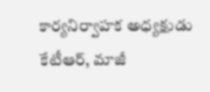కార్యనిర్వాహక అధ్యక్షుడు కేటీఆర్, మాజీ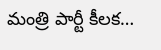మంత్రి పార్టీ కీలక…